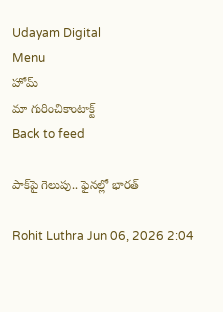Udayam Digital
Menu
హోమ్
మా గురించికాంటాక్ట్
Back to feed

పాక్‌పై గెలుపు.. ఫైనల్లో భారత్

Rohit Luthra Jun 06, 2026 2:04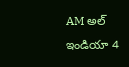AM అల్ ఇండియా 4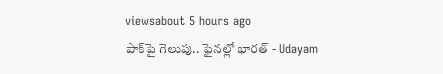viewsabout 5 hours ago
పాక్‌పై గెలుపు.. ఫైనల్లో భారత్ - Udayam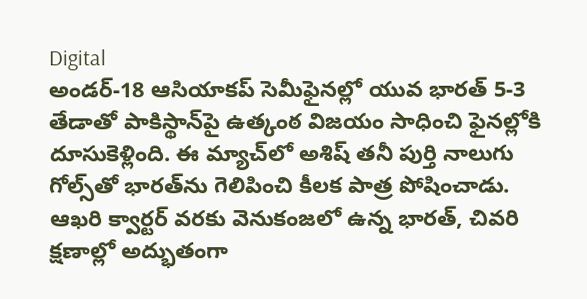Digital
అండర్‌-18 ఆసియాకప్‌ సెమీఫైనల్లో యువ భారత్ 5-3 తేడాతో పాకిస్థాన్‌పై ఉత్కంఠ విజయం సాధించి ఫైనల్లోకి దూసుకెళ్లింది. ఈ మ్యాచ్‌లో అశిష్‌ తనీ పుర్తి నాలుగు గోల్స్‌తో భారత్‌ను గెలిపించి కీలక పాత్ర పోషించాడు. ఆఖరి క్వార్టర్ వరకు వెనుకంజలో ఉన్న భారత్, చివరి క్షణాల్లో అద్భుతంగా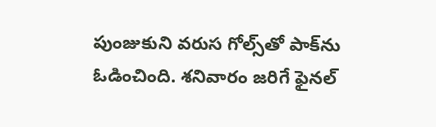పుంజుకుని వరుస గోల్స్‌తో పాక్‌ను ఓడించింది. శనివారం జరిగే ఫైనల్‌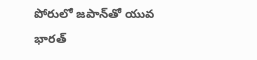పోరులో జపాన్‌తో యువ భారత్‌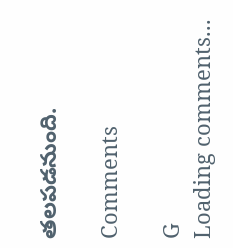తలపడనుంది.

Comments

G
Loading comments...